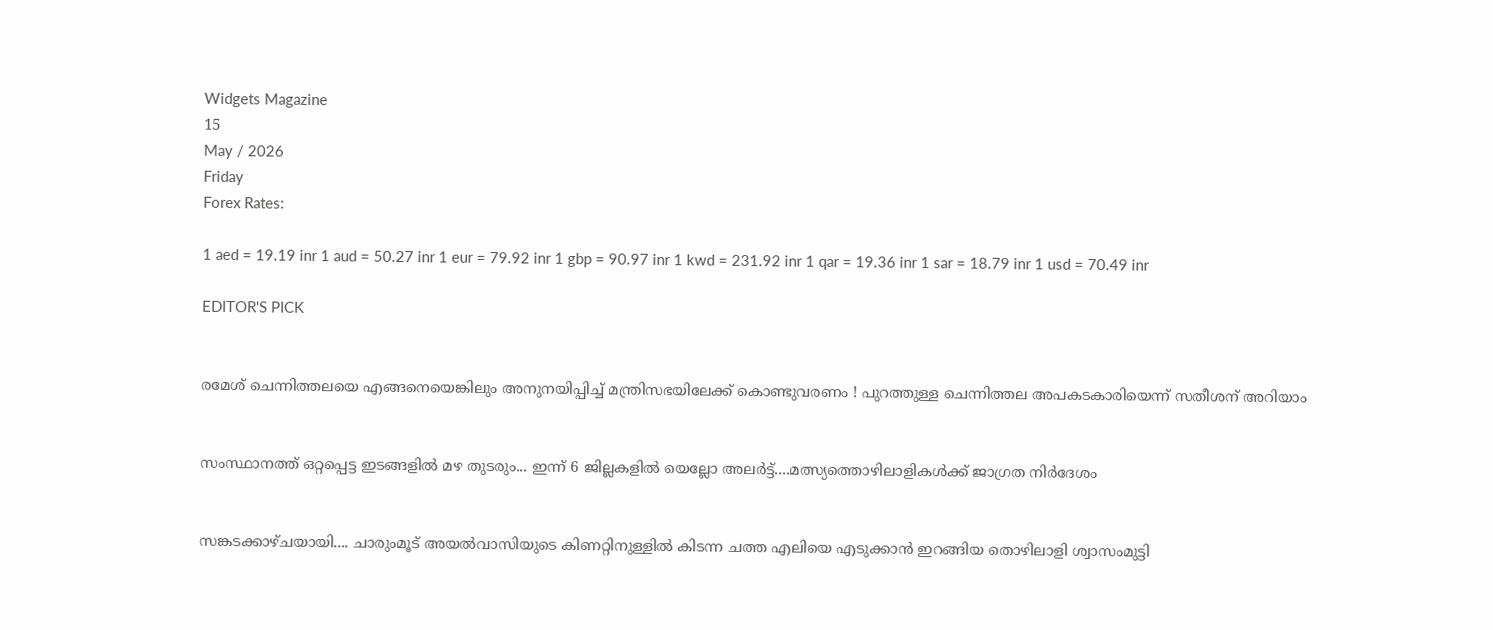Widgets Magazine
15
May / 2026
Friday
Forex Rates:

1 aed = 19.19 inr 1 aud = 50.27 inr 1 eur = 79.92 inr 1 gbp = 90.97 inr 1 kwd = 231.92 inr 1 qar = 19.36 inr 1 sar = 18.79 inr 1 usd = 70.49 inr

EDITOR'S PICK


രമേശ് ചെന്നിത്തലയെ എങ്ങനെയെങ്കിലും അനുനയിപ്പിച്ച് മന്ത്രിസഭയിലേക്ക് കൊണ്ടുവരണം ! പുറത്തുള്ള ചെന്നിത്തല അപകടകാരിയെന്ന് സതീശന് അറിയാം


സംസ്ഥാനത്ത് ഒറ്റപ്പെട്ട ഇടങ്ങളിൽ മഴ തുടരും... ഇന്ന് 6 ജില്ലകളിൽ യെല്ലോ അലർട്ട്....മത്സ്യത്തൊഴിലാളികൾക്ക് ജാഗ്രത നിർദേശം


സങ്കടക്കാഴ്ചയായി.... ചാരുംമൂട് അയൽവാസിയുടെ കിണറ്റിനുള്ളിൽ കിടന്ന ചത്ത എലിയെ എടുക്കാൻ ഇറങ്ങിയ തൊഴിലാളി ശ്വാസംമുട്ടി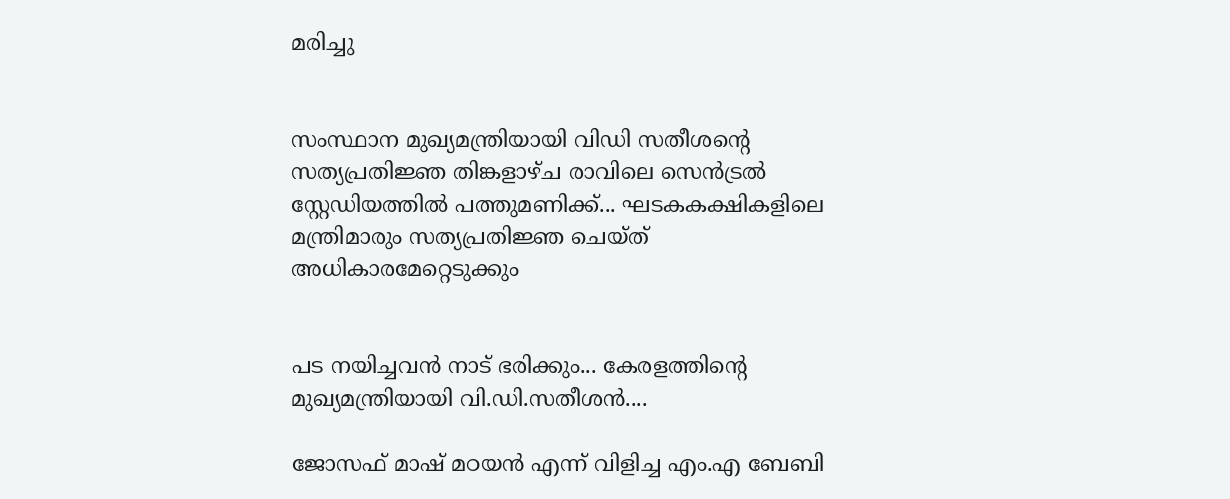മരിച്ചു


സംസ്ഥാന മുഖ്യമന്ത്രിയായി വിഡി സതീശന്റെ സത്യപ്രതിജ്ഞ തിങ്കളാഴ്ച രാവിലെ സെൻട്രൽ സ്റ്റേഡിയത്തിൽ പത്തുമണിക്ക്... ഘടകകക്ഷികളിലെ മന്ത്രിമാരും സത്യപ്രതിജ്ഞ ചെയ്ത് അധികാരമേറ്റെടുക്കും


പട നയിച്ചവൻ നാട് ഭരിക്കും... കേരളത്തിന്റെ മുഖ്യമന്ത്രിയായി വി.ഡി.സതീശൻ....

ജോസഫ് മാഷ് മഠയന്‍ എന്ന് വിളിച്ച എം.എ ബേബി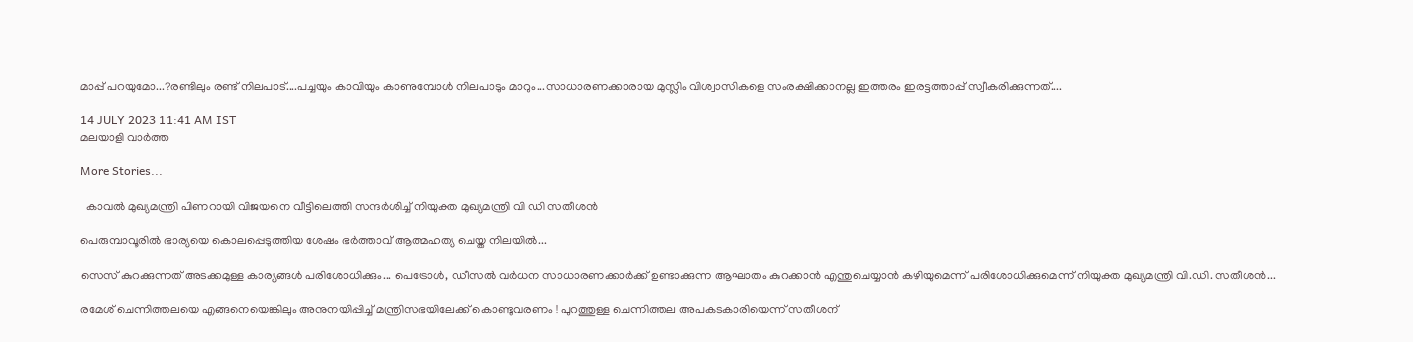മാപ്പ് പറയുമോ...?രണ്ടിലും രണ്ട് നിലപാട്....പച്ചയും കാവിയും കാണുമ്പോള്‍ നിലപാടും മാറും...സാധാരണക്കാരായ മുസ്ലിം വിശ്വാസികളെ സംരക്ഷിക്കാനല്ല ഇത്തരം ഇരട്ടത്താപ്പ് സ്വീകരിക്കുന്നത്....

14 JULY 2023 11:41 AM IST
മലയാളി വാര്‍ത്ത

More Stories...

  കാവൽ മുഖ്യമന്ത്രി പിണറായി വിജയനെ വീട്ടിലെത്തി സന്ദർശിച്ച് നിയുക്ത മുഖ്യമന്ത്രി വി ഡി സതീശൻ

പെരുമ്പാവൂരിൽ ഭാര്യയെ കൊലപ്പെടുത്തിയ ശേഷം ഭർത്താവ് ആത്മഹത്യ ചെയ്ത നിലയിൽ...

സെസ് കുറക്കുന്നത് അടക്കമുള്ള കാര്യങ്ങൾ പരിശോധിക്കും... പെട്രോൾ, ഡീസൽ വർധന സാധാരണക്കാർക്ക് ഉണ്ടാക്കുന്ന ആഘാതം കുറക്കാൻ എന്തുചെയ്യാൻ കഴിയുമെന്ന് പരിശോധിക്കുമെന്ന് നിയുക്ത മുഖ്യമന്ത്രി വി.ഡി. സതീശൻ...

രമേശ് ചെന്നിത്തലയെ എങ്ങനെയെങ്കിലും അനുനയിപ്പിച്ച് മന്ത്രിസഭയിലേക്ക് കൊണ്ടുവരണം ! പുറത്തുള്ള ചെന്നിത്തല അപകടകാരിയെന്ന് സതീശന്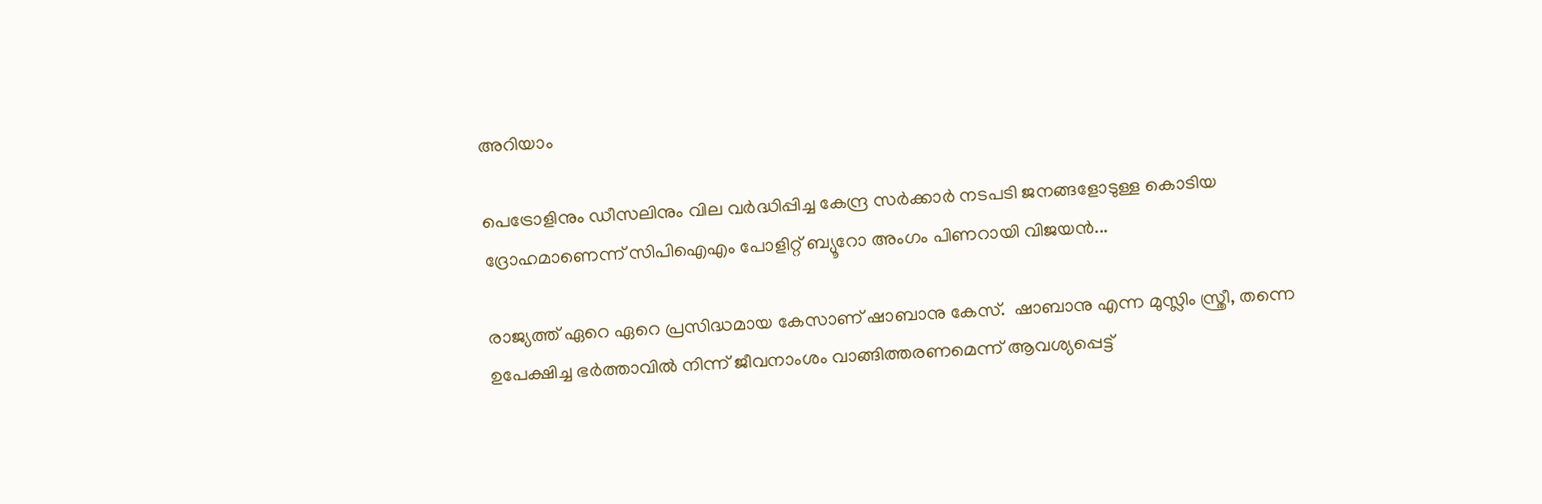അറിയാം

പെട്രോളിനും ഡീസലിനും വില വർദ്ധിപ്പിച്ച കേന്ദ്ര സർക്കാർ നടപടി ജനങ്ങളോടുള്ള കൊടിയ ദ്രോഹമാണെന്ന് സിപിഐഎം പോളിറ്റ് ബ്യൂറോ അംഗം പിണറായി വിജയൻ...

രാജ്യത്ത് ഏറെ ഏറെ പ്രസിദ്ധമായ കേസാണ് ഷാബാനു കേസ്.  ഷാബാനു എന്ന മുസ്ലിം സ്ത്രീ, തന്നെ ഉപേക്ഷിച്ച ഭര്‍ത്താവില്‍ നിന്ന് ജീവനാംശം വാങ്ങിത്തരണമെന്ന് ആവശ്യപ്പെട്ട്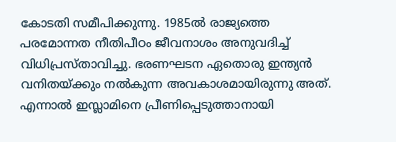കോടതി സമീപിക്കുന്നു. 1985ല്‍ രാജ്യത്തെ പരമോന്നത നീതിപീഠം ജീവനാശം അനുവദിച്ച് വിധിപ്രസ്താവിച്ചു. ഭരണഘടന ഏതൊരു ഇന്ത്യന്‍ വനിതയ്ക്കും നല്‍കുന്ന അവകാശമായിരുന്നു അത്. എന്നാല്‍ ഇസ്ലാമിനെ പ്രീണിപ്പെടുത്താനായി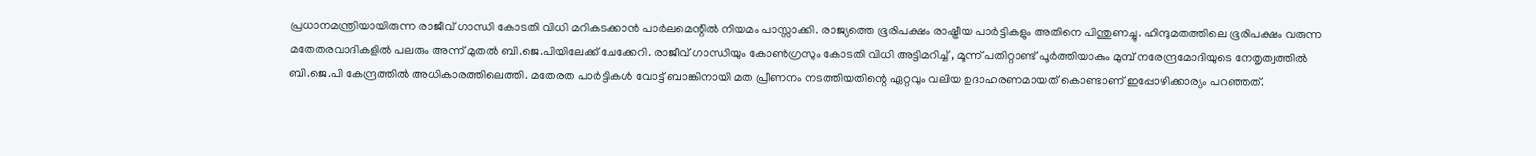പ്രധാനമന്ത്രിയായിരുന്ന രാജീവ് ഗാന്ധി കോടതി വിധി മറികടക്കാന്‍ പാര്‍ലമെന്റില്‍ നിയമം പാസ്സാക്കി. രാജ്യത്തെ ഭൂരിപക്ഷം രാഷ്ട്രീയ പാര്‍ട്ടികളും അതിനെ പിന്തുണച്ചു. ഹിന്ദുമതത്തിലെ ഭൂരിപക്ഷം വരുന്ന മതേതരവാദികളില്‍ പലരും അന്ന് മുതല്‍ ബി.ജെ.പിയിലേക്ക് ചേക്കേറി. രാജീവ് ഗാന്ധിയും കോണ്‍ഗ്രസും കോടതി വിധി അട്ടിമറിച്ച് , മൂന്ന് പതിറ്റാണ്ട് പൂര്‍ത്തിയാകും മുമ്പ് നരേന്ദ്രമോദിയുടെ നേതൃത്വത്തില്‍ ബി.ജെ.പി കേന്ദ്രത്തില്‍ അധികാരത്തിലെത്തി. മതേരത പാര്‍ട്ടികള്‍ വോട്ട് ബാങ്കിനായി മത പ്രീണനം നടത്തിയതിന്റെ ഏറ്റവും വലിയ ഉദാഹരണമായത് കൊണ്ടാണ് ഇപ്പോഴിക്കാര്യം പറഞ്ഞത്.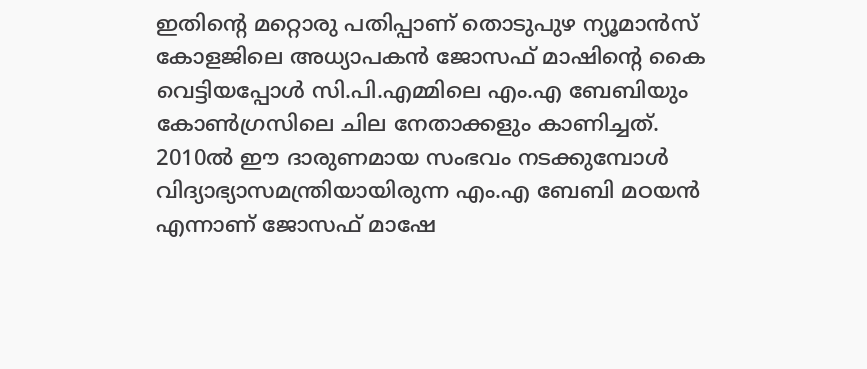ഇതിന്റെ മറ്റൊരു പതിപ്പാണ് തൊടുപുഴ ന്യൂമാന്‍സ് കോളജിലെ അധ്യാപകന്‍ ജോസഫ് മാഷിന്റെ കൈ വെട്ടിയപ്പോള്‍ സി.പി.എമ്മിലെ എം.എ ബേബിയും കോണ്‍ഗ്രസിലെ ചില നേതാക്കളും കാണിച്ചത്. 2010ല്‍ ഈ ദാരുണമായ സംഭവം നടക്കുമ്പോള്‍ വിദ്യാഭ്യാസമന്ത്രിയായിരുന്ന എം.എ ബേബി മഠയന്‍ എന്നാണ് ജോസഫ് മാഷേ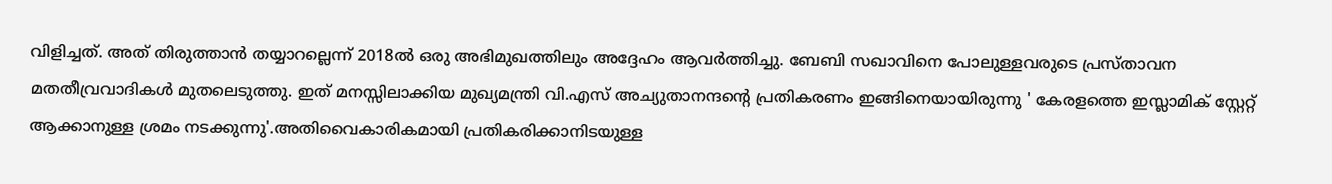വിളിച്ചത്. അത് തിരുത്താന്‍ തയ്യാറല്ലെന്ന് 2018ല്‍ ഒരു അഭിമുഖത്തിലും അദ്ദേഹം ആവര്‍ത്തിച്ചു. ബേബി സഖാവിനെ പോലുള്ളവരുടെ പ്രസ്താവന മതതീവ്രവാദികള്‍ മുതലെടുത്തു. ഇത് മനസ്സിലാക്കിയ മുഖ്യമന്ത്രി വി.എസ് അച്യുതാനന്ദന്റെ പ്രതികരണം ഇങ്ങിനെയായിരുന്നു ' കേരളത്തെ ഇസ്ലാമിക് സ്റ്റേറ്റ് ആക്കാനുള്ള ശ്രമം നടക്കുന്നു'.അതിവൈകാരികമായി പ്രതികരിക്കാനിടയുള്ള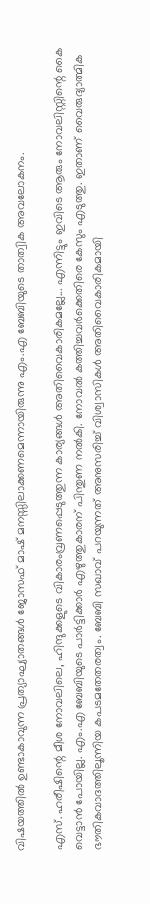വിഷയത്തില്‍ ഉണ്ടാകാവുന്ന പ്രത്യാഘ്യാതങ്ങള്‍ ജോസഫ് മാഷ് മനസ്സിലാക്കണമെന്നായിരുന്നു എം.എ ബേബിയുടെ താത്വിക അവലോകനം.

എസ്. ഹരീഷിന്റെ മീശ നോവലിലെ, ഹിന്ദുക്കളുടെ വികാരംവ്രണപ്പെടുത്തുന്ന കാര്യങ്ങള്‍ അതിവൈകാരികമല്ലേ... എന്നിട്ടും ഇവിടെ ആരും നോവലിസ്റ്റിന്റെ കൈ വെട്ടാന്‍ പോയില്ല. എം.എ ബേബിയുടെ പാര്‍ട്ടിക്കാര്‍ എഴുത്തുകാരന് പിന്തുണ നല്‍കി. നോവല്‍ കത്തിച്ചവര്‍ക്കെതിരെ കേസും എടുത്തു. ഇതാണ് വൈരുദ്യാത്മിക ഭൗതികവാദത്തിലൂന്നിയ കപടമതേതരത്വം. ബേബി സഖാവ് പറയുന്നത് അനുസരിച്ച് വിശ്വാസികള്‍ അതിവൈകാരികമായി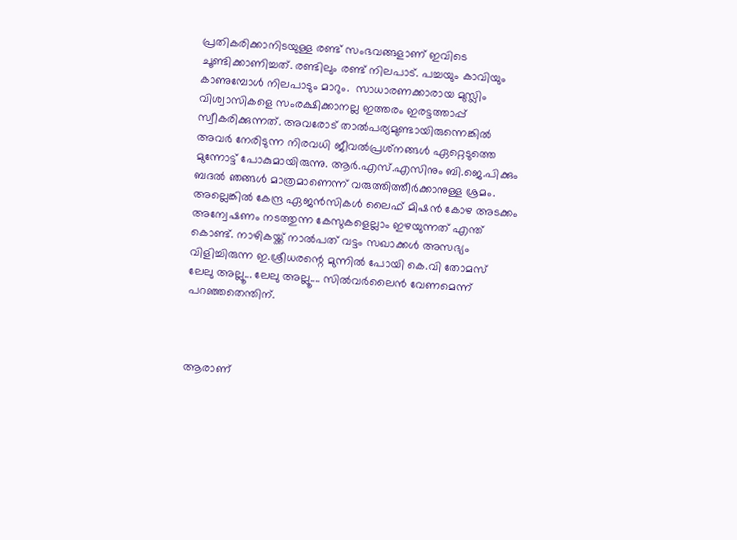പ്രതികരിക്കാനിടയുള്ള രണ്ട് സംഭവങ്ങളാണ് ഇവിടെ ചൂണ്ടിക്കാണിച്ചത്. രണ്ടിലും രണ്ട് നിലപാട്. പച്ചയും കാവിയും കാണുമ്പോള്‍ നിലപാടും മാറും.  സാധാരണക്കാരായ മുസ്ലിം വിശ്വാസികളെ സംരക്ഷിക്കാനല്ല ഇത്തരം ഇരട്ടത്താപ്പ് സ്വീകരിക്കുന്നത്. അവരോട് താല്‍പര്യമുണ്ടായിരുന്നെങ്കില്‍ അവര്‍ നേരിടുന്ന നിരവധി ജീവല്‍പ്രശ്‌നങ്ങള്‍ ഏറ്റെടുത്തെ മുന്നോട്ട് പോകുമായിരുന്നു. ആര്‍.എസ്.എസിനും ബി.ജെ.പിക്കും ബദല്‍ ഞങ്ങള്‍ മാത്രമാണെന്ന് വരുത്തിത്തീര്‍ക്കാനുള്ള ശ്രമം. അല്ലെങ്കില്‍ കേന്ദ്ര ഏജന്‍സികള്‍ ലൈഫ് മിഷന്‍ കോഴ അടക്കം അന്വേഷണം നടത്തുന്ന കേസുകളെല്ലാം ഇഴയുന്നത് എന്ത് കൊണ്ട്. നാഴികയ്ക്ക് നാല്‍പത് വട്ടം സഖാക്കള്‍ അസഭ്യം വിളിച്ചിരുന്ന ഇ.ശ്രീധരന്റെ മുന്നില്‍ പോയി കെ.വി തോമസ് ലേലു അല്ലൂ... ലേലു അല്ലൂ.... സില്‍വര്‍ലൈന്‍ വേണമെന്ന് പറഞ്ഞതെന്തിന്.



ആരാണ്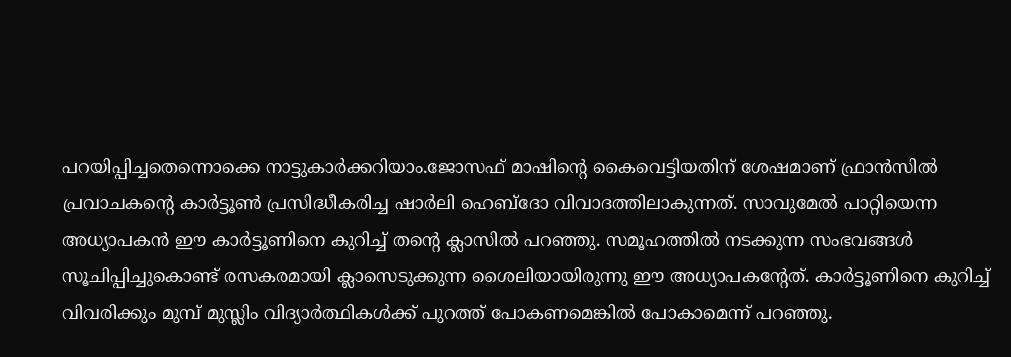പറയിപ്പിച്ചതെന്നൊക്കെ നാട്ടുകാര്‍ക്കറിയാം.ജോസഫ് മാഷിന്റെ കൈവെട്ടിയതിന് ശേഷമാണ് ഫ്രാന്‍സില്‍ പ്രവാചകന്റെ കാര്‍ട്ടൂണ്‍ പ്രസിദ്ധീകരിച്ച ഷാര്‍ലി ഹെബ്ദോ വിവാദത്തിലാകുന്നത്. സാവുമേല്‍ പാറ്റിയെന്ന അധ്യാപകന്‍ ഈ കാര്‍ട്ടൂണിനെ കുറിച്ച് തന്റെ ക്ലാസില്‍ പറഞ്ഞു. സമൂഹത്തില്‍ നടക്കുന്ന സംഭവങ്ങള്‍ സൂചിപ്പിച്ചുകൊണ്ട് രസകരമായി ക്ലാസെടുക്കുന്ന ശൈലിയായിരുന്നു ഈ അധ്യാപകന്റേത്. കാര്‍ട്ടൂണിനെ കുറിച്ച് വിവരിക്കും മുമ്പ് മുസ്ലിം വിദ്യാര്‍ത്ഥികള്‍ക്ക് പുറത്ത് പോകണമെങ്കില്‍ പോകാമെന്ന് പറഞ്ഞു.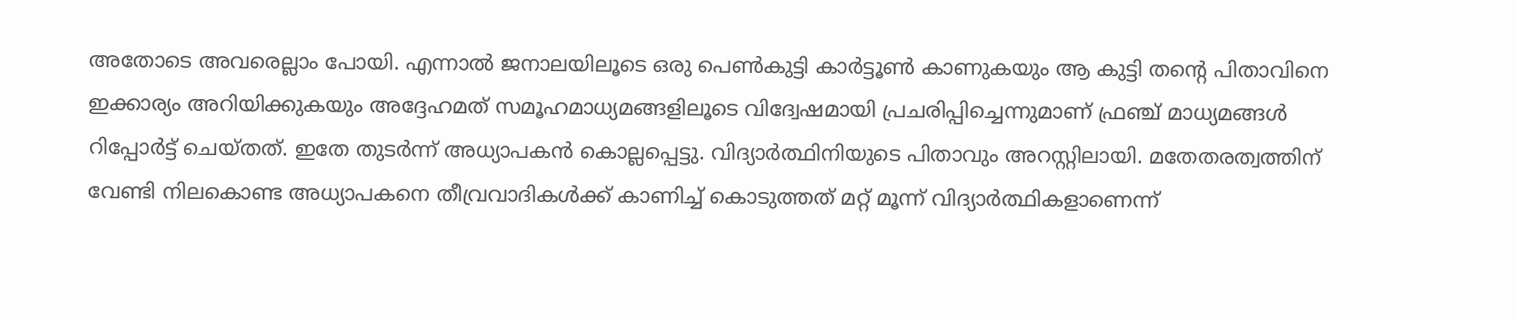അതോടെ അവരെല്ലാം പോയി. എന്നാല്‍ ജനാലയിലൂടെ ഒരു പെണ്‍കുട്ടി കാര്‍ട്ടൂണ്‍ കാണുകയും ആ കുട്ടി തന്റെ പിതാവിനെ ഇക്കാര്യം അറിയിക്കുകയും അദ്ദേഹമത് സമൂഹമാധ്യമങ്ങളിലൂടെ വിദ്വേഷമായി പ്രചരിപ്പിച്ചെന്നുമാണ് ഫ്രഞ്ച് മാധ്യമങ്ങള്‍ റിപ്പോര്‍ട്ട് ചെയ്തത്. ഇതേ തുടര്‍ന്ന് അധ്യാപകന്‍ കൊല്ലപ്പെട്ടു. വിദ്യാര്‍ത്ഥിനിയുടെ പിതാവും അറസ്റ്റിലായി. മതേതരത്വത്തിന് വേണ്ടി നിലകൊണ്ട അധ്യാപകനെ തീവ്രവാദികള്‍ക്ക് കാണിച്ച് കൊടുത്തത് മറ്റ് മൂന്ന് വിദ്യാര്‍ത്ഥികളാണെന്ന്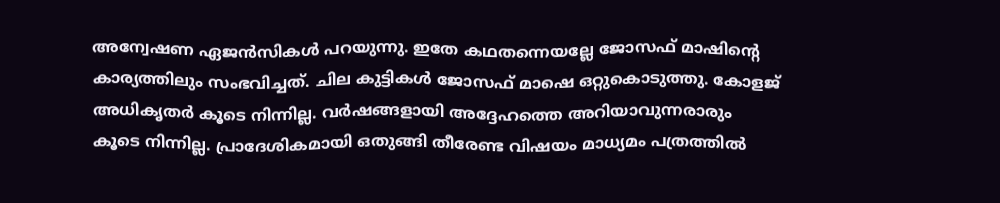അന്വേഷണ ഏജന്‍സികള്‍ പറയുന്നു. ഇതേ കഥതന്നെയല്ലേ ജോസഫ് മാഷിന്റെ കാര്യത്തിലും സംഭവിച്ചത്. ചില കുട്ടികള്‍ ജോസഫ് മാഷെ ഒറ്റുകൊടുത്തു. കോളജ് അധികൃതര്‍ കൂടെ നിന്നില്ല. വര്‍ഷങ്ങളായി അദ്ദേഹത്തെ അറിയാവുന്നരാരും കൂടെ നിന്നില്ല. പ്രാദേശികമായി ഒതുങ്ങി തീരേണ്ട വിഷയം മാധ്യമം പത്രത്തില്‍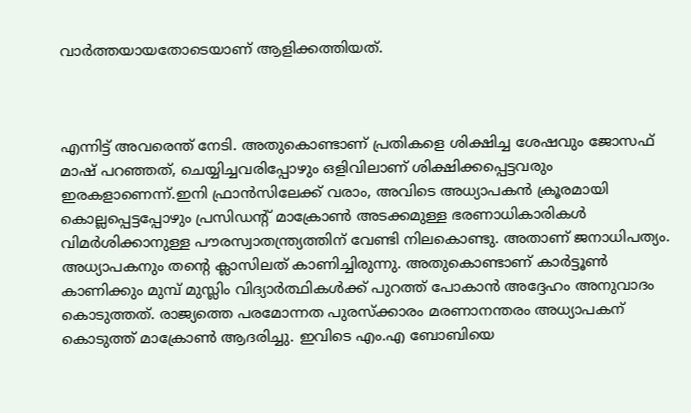വാര്‍ത്തയായതോടെയാണ് ആളിക്കത്തിയത്.



എന്നിട്ട് അവരെന്ത് നേടി. അതുകൊണ്ടാണ് പ്രതികളെ ശിക്ഷിച്ച ശേഷവും ജോസഫ് മാഷ് പറഞ്ഞത്, ചെയ്യിച്ചവരിപ്പോഴും ഒളിവിലാണ് ശിക്ഷിക്കപ്പെട്ടവരും ഇരകളാണെന്ന്.ഇനി ഫ്രാന്‍സിലേക്ക് വരാം, അവിടെ അധ്യാപകന്‍ ക്രൂരമായി കൊല്ലപ്പെട്ടപ്പോഴും പ്രസിഡന്റ് മാക്രോണ്‍ അടക്കമുള്ള ഭരണാധികാരികള്‍ വിമര്‍ശിക്കാനുള്ള പൗരസ്വാതന്ത്ര്യത്തിന് വേണ്ടി നിലകൊണ്ടു. അതാണ് ജനാധിപത്യം. അധ്യാപകനും തന്റെ ക്ലാസിലത് കാണിച്ചിരുന്നു. അതുകൊണ്ടാണ് കാര്‍ട്ടൂണ്‍ കാണിക്കും മുമ്പ് മുസ്ലിം വിദ്യാര്‍ത്ഥികള്‍ക്ക് പുറത്ത് പോകാന്‍ അദ്ദേഹം അനുവാദം കൊടുത്തത്. രാജ്യത്തെ പരമോന്നത പുരസ്‌ക്കാരം മരണാനന്തരം അധ്യാപകന് കൊടുത്ത് മാക്രോണ്‍ ആദരിച്ചു. ഇവിടെ എം.എ ബോബിയെ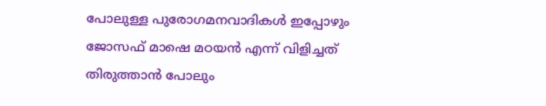പോലുള്ള പുരോഗമനവാദികള്‍ ഇപ്പോഴും ജോസഫ് മാഷെ മഠയന്‍ എന്ന് വിളിച്ചത് തിരുത്താന്‍ പോലും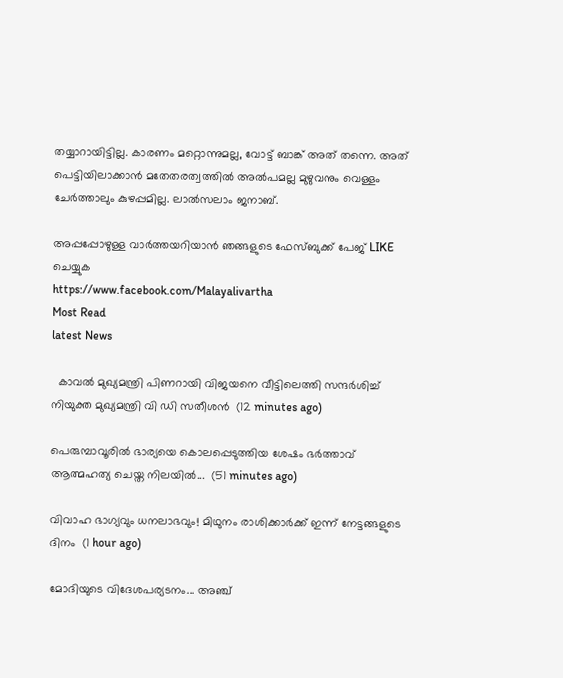തയ്യാറായിട്ടില്ല. കാരണം മറ്റൊന്നുമല്ല, വോട്ട് ബാങ്ക് അത് തന്നെ. അത് പെട്ടിയിലാക്കാന്‍ മതേതരത്വത്തില്‍ അല്‍പമല്ല മുഴുവനും വെള്ളം ചേര്‍ത്താലും കുഴപ്പമില്ല. ലാല്‍സലാം ജനാബ്.

അപ്പപ്പോഴുള്ള വാര്‍ത്തയറിയാന്‍ ഞങ്ങളുടെ ഫേസ്‌ബുക്ക്‌ പേജ് LIKE ചെയ്യുക
https://www.facebook.com/Malayalivartha
Most Read
latest News

  കാവൽ മുഖ്യമന്ത്രി പിണറായി വിജയനെ വീട്ടിലെത്തി സന്ദർശിച്ച് നിയുക്ത മുഖ്യമന്ത്രി വി ഡി സതീശൻ  (12 minutes ago)

പെരുമ്പാവൂരിൽ ഭാര്യയെ കൊലപ്പെടുത്തിയ ശേഷം ഭർത്താവ് ആത്മഹത്യ ചെയ്ത നിലയിൽ...  (51 minutes ago)

വിവാഹ ഭാഗ്യവും ധനലാഭവും! മിഥുനം രാശിക്കാർക്ക് ഇന്ന് നേട്ടങ്ങളുടെ ദിനം  (1 hour ago)

മോദിയുടെ വിദേശപര്യടനം... അഞ്ച്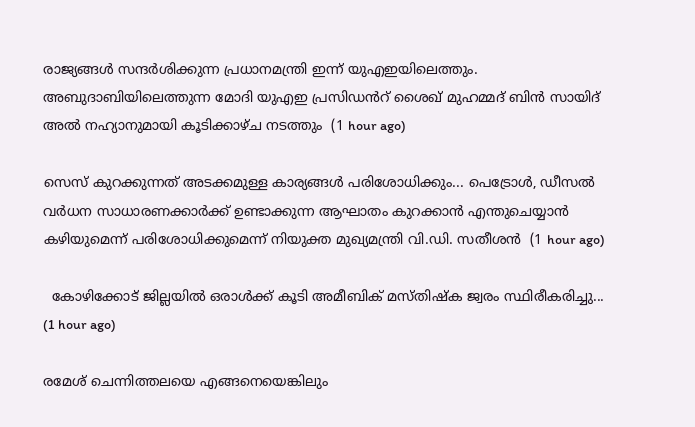രാജ്യങ്ങൾ സന്ദർശിക്കുന്ന പ്രധാനമന്ത്രി ഇന്ന് യുഎഇയിലെത്തും. അബുദാബിയിലെത്തുന്ന മോദി യുഎഇ പ്രസിഡൻറ് ശൈഖ് മുഹമ്മദ് ബിൻ സായിദ് അൽ നഹ്യാനുമായി കൂടിക്കാഴ്ച നടത്തും  (1 hour ago)

സെസ് കുറക്കുന്നത് അടക്കമുള്ള കാര്യങ്ങൾ പരിശോധിക്കും... പെട്രോൾ, ഡീസൽ വർധന സാധാരണക്കാർക്ക് ഉണ്ടാക്കുന്ന ആഘാതം കുറക്കാൻ എന്തുചെയ്യാൻ കഴിയുമെന്ന് പരിശോധിക്കുമെന്ന് നിയുക്ത മുഖ്യമന്ത്രി വി.ഡി. സതീശൻ  (1 hour ago)

  കോഴിക്കോട് ജില്ലയിൽ ഒരാൾക്ക് കൂടി അമീബിക് മസ്തിഷ്‌ക ജ്വരം സ്ഥിരീകരിച്ചു...  (1 hour ago)

രമേശ് ചെന്നിത്തലയെ എങ്ങനെയെങ്കിലും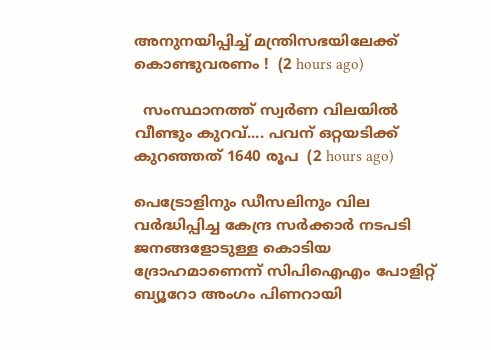അനുനയിപ്പിച്ച് മന്ത്രിസഭയിലേക്ക് കൊണ്ടുവരണം !  (2 hours ago)

  സംസ്ഥാനത്ത് സ്വർണ വിലയിൽ വീണ്ടും കുറവ്.... പവന് ഒറ്റയടിക്ക് കുറഞ്ഞത് 1640 രൂപ  (2 hours ago)

പെട്രോളിനും ഡീസലിനും വില വർദ്ധിപ്പിച്ച കേന്ദ്ര സർക്കാർ നടപടി ജനങ്ങളോടുള്ള കൊടിയ ദ്രോഹമാണെന്ന് സിപിഐഎം പോളിറ്റ് ബ്യൂറോ അംഗം പിണറായി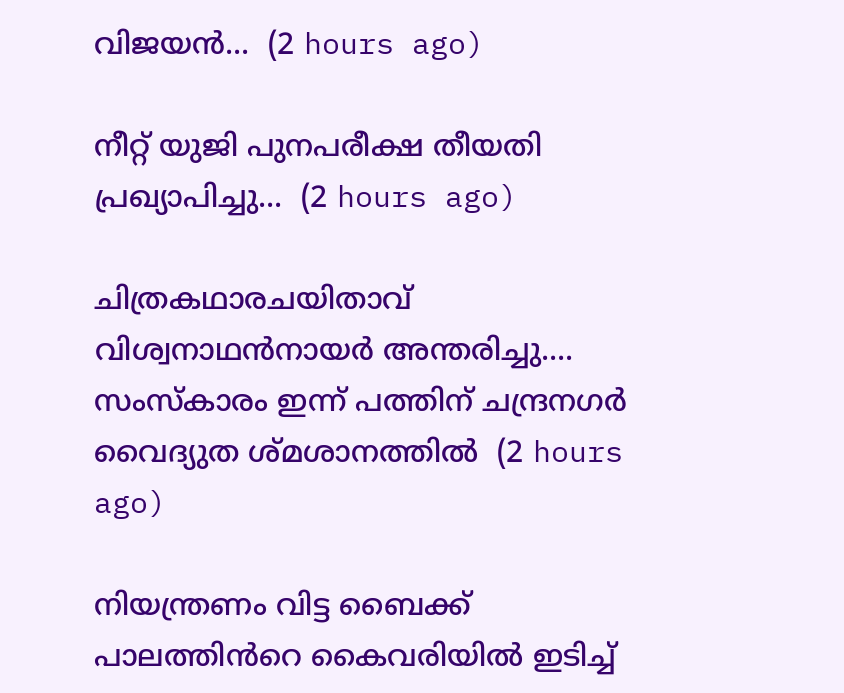വിജയൻ...  (2 hours ago)

നീറ്റ് യുജി പുനപരീക്ഷ തീയതി പ്രഖ്യാപിച്ചു...  (2 hours ago)

ചിത്രകഥാരചയിതാവ് വിശ്വനാഥൻനായർ അന്തരിച്ചു.... സംസ്‌കാരം ഇന്ന് പത്തിന് ചന്ദ്രനഗർ വൈദ്യുത ശ്മശാനത്തിൽ  (2 hours ago)

നിയന്ത്രണം വിട്ട ബൈക്ക് പാലത്തിൻറെ കൈവരിയിൽ ഇടിച്ച്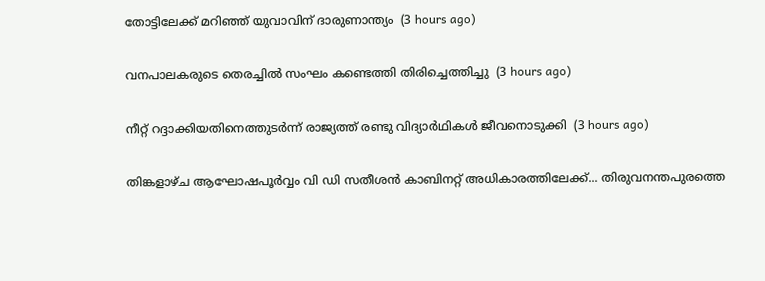തോട്ടിലേക്ക് മറിഞ്ഞ് യുവാവിന് ദാരുണാന്ത്യം  (3 hours ago)

വനപാലകരുടെ തെരച്ചിൽ സംഘം കണ്ടെത്തി തിരിച്ചെത്തിച്ചു  (3 hours ago)

നീറ്റ് റദ്ദാക്കിയതിനെത്തുടർന്ന് രാജ്യത്ത് രണ്ടു വിദ്യാർഥികൾ ജീവനൊടുക്കി  (3 hours ago)

തിങ്കളാഴ്ച ആഘോഷപൂർവ്വം വി ഡി സതീശൻ കാബിനറ്റ് അധികാരത്തിലേക്ക്... തിരുവനന്തപുരത്തെ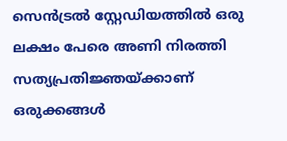സെൻട്രൽ സ്റ്റേഡിയത്തിൽ ഒരു ലക്ഷം പേരെ അണി നിരത്തി സത്യപ്രതിജ്ഞയ്ക്കാണ് ഒരുക്കങ്ങൾ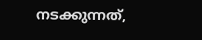നടക്കുന്നത്,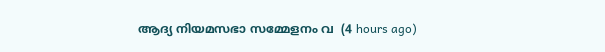ആദ്യ നിയമസഭാ സമ്മേളനം വ  (4 hours ago)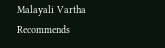Malayali Vartha Recommends